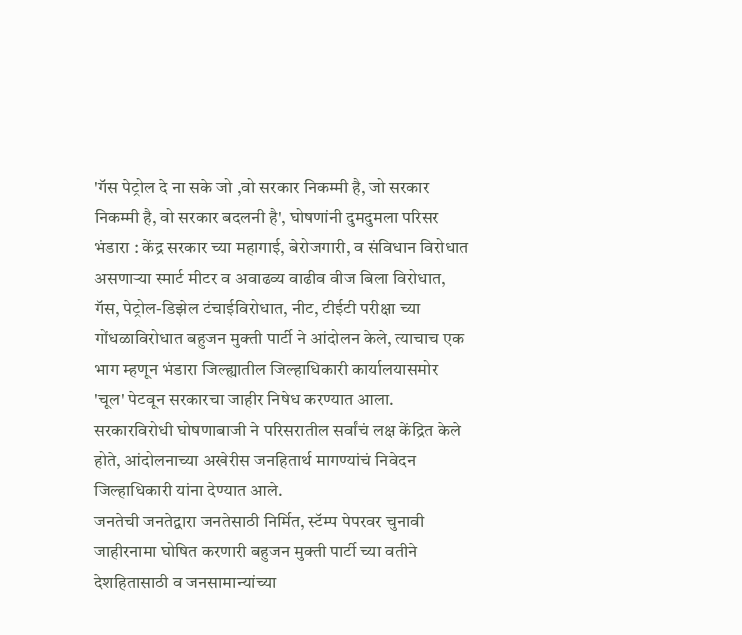'गॅस पेट्रोल दे ना सके जो ,वो सरकार निकम्मी है, जो सरकार निकम्मी है, वो सरकार बदलनी है', घोषणांनी दुमदुमला परिसर
भंडारा : केंद्र सरकार च्या महागाई, बेरोजगारी, व संविधान विरोधात असणाऱ्या स्मार्ट मीटर व अवाढव्य वाढीव वीज बिला विरोधात, गॅस, पेट्रोल-डिझेल टंचाईविरोधात, नीट, टीईटी परीक्षा च्या गोंधळाविरोधात बहुजन मुक्ती पार्टी ने आंदोलन केले, त्याचाच एक भाग म्हणून भंडारा जिल्ह्यातील जिल्हाधिकारी कार्यालयासमोर 'चूल' पेटवून सरकारचा जाहीर निषेध करण्यात आला. सरकारविरोधी घोषणाबाजी ने परिसरातील सर्वांचं लक्ष केंद्रित केले होते, आंदोलनाच्या अखेरीस जनहितार्थ मागण्यांचं निवेदन जिल्हाधिकारी यांना देण्यात आले.
जनतेची जनतेद्वारा जनतेसाठी निर्मित, स्टॅम्प पेपरवर चुनावी जाहीरनामा घोषित करणारी बहुजन मुक्ती पार्टी च्या वतीने देशहितासाठी व जनसामान्यांच्या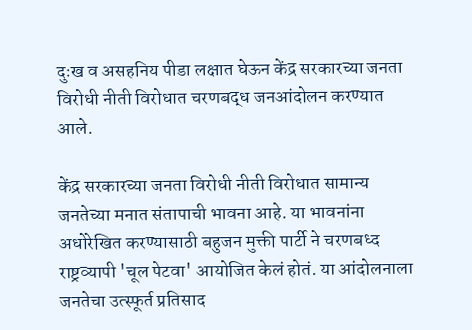दुःख व असहनिय पीडा लक्षात घेऊन केंद्र सरकारच्या जनता विरोधी नीती विरोधात चरणबद्ध जनआंदोलन करण्यात आले.

केंद्र सरकारच्या जनता विरोधी नीती विरोधात सामान्य जनतेच्या मनात संतापाची भावना आहे. या भावनांना अधोरेखित करण्यासाठी बहुजन मुक्ती पार्टी ने चरणबध्द राष्ट्रव्यापी 'चूल पेटवा' आयोजित केलं होतं. या आंदोलनाला जनतेचा उत्स्फूर्त प्रतिसाद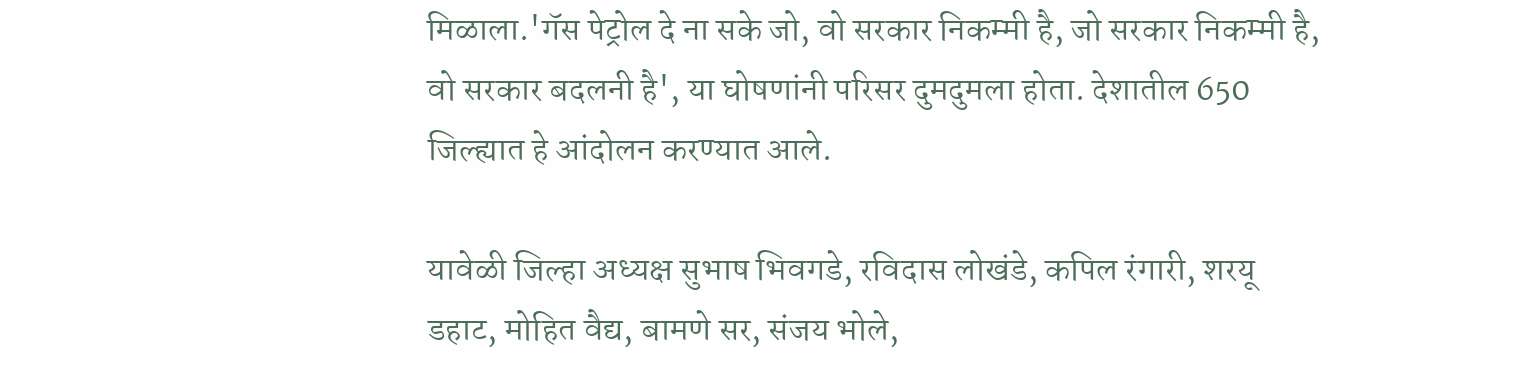मिळाला.'गॅस पेट्रोल दे ना सके जो, वो सरकार निकम्मी है, जो सरकार निकम्मी है, वो सरकार बदलनी है', या घोषणांनी परिसर दुमदुमला होता. देशातील 650 जिल्ह्यात हे आंदोलन करण्यात आले.

यावेळी जिल्हा अध्यक्ष सुभाष भिवगडे, रविदास लोखंडे, कपिल रंगारी, शरयू डहाट, मोहित वैद्य, बामणे सर, संजय भोले,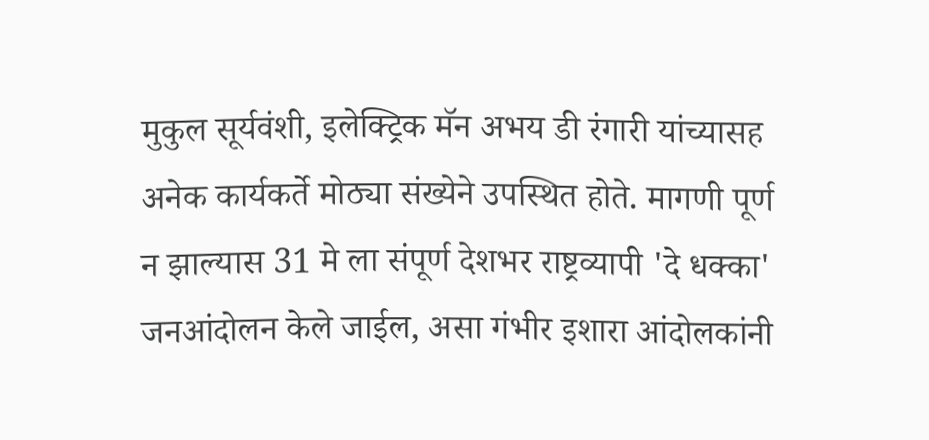मुकुल सूर्यवंशी, इलेक्ट्रिक मॅन अभय डी रंगारी यांच्यासह अनेक कार्यकर्ते मोठ्या संख्येने उपस्थित होते. मागणी पूर्ण न झाल्यास 31 मे ला संपूर्ण देशभर राष्ट्रव्यापी 'दे धक्का' जनआंदोलन केले जाईल, असा गंभीर इशारा आंदोलकांनी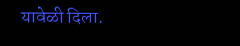यावेळी दिला.